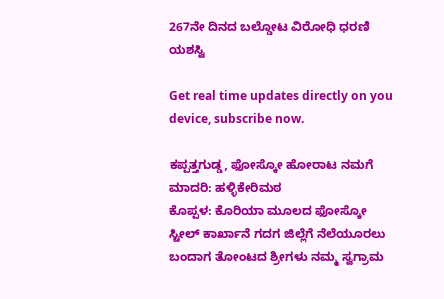267ನೇ ದಿನದ ಬಲ್ಡೋಟ ವಿರೋಧಿ ಧರಣಿ ಯಶಸ್ವಿ

Get real time updates directly on you device, subscribe now.

ಕಪ್ಪತ್ತಗುಡ್ಡ, ಫೋಸ್ಕೋ ಹೋರಾಟ ನಮಗೆ ಮಾದರಿ: ಹಳ್ಳಿಕೇರಿಮಠ
ಕೊಪ್ಪಳ: ಕೊರಿಯಾ ಮೂಲದ ಫೋಸ್ಕೋ ಸ್ಟೀಲ್ ಕಾರ್ಖಾನೆ ಗದಗ ಜಿಲ್ಲೆಗೆ ನೆಲೆಯೂರಲು ಬಂದಾಗ ತೋಂಟದ ಶ್ರೀಗಳು ನಮ್ಮ ಸ್ವಗ್ರಾಮ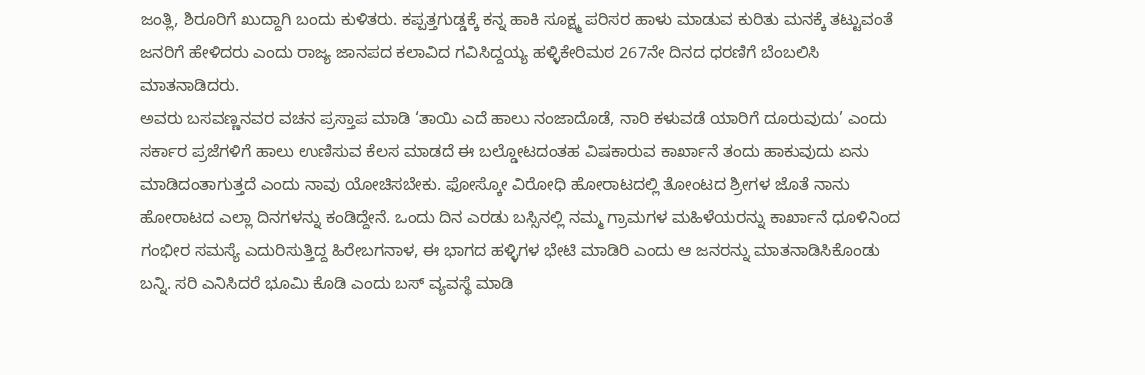ಜಂತ್ಲಿ, ಶಿರೂರಿಗೆ ಖುದ್ದಾಗಿ ಬಂದು ಕುಳಿತರು. ಕಪ್ಪತ್ತಗುಡ್ಡಕ್ಕೆ ಕನ್ನ ಹಾಕಿ ಸೂಕ್ಷ್ಮ ಪರಿಸರ ಹಾಳು ಮಾಡುವ ಕುರಿತು ಮನಕ್ಕೆ ತಟ್ಟುವಂತೆ ಜನರಿಗೆ ಹೇಳಿದರು ಎಂದು ರಾಜ್ಯ ಜಾನಪದ ಕಲಾವಿದ ಗವಿಸಿದ್ದಯ್ಯ ಹಳ್ಳಿಕೇರಿಮಠ 267ನೇ ದಿನದ ಧರಣಿಗೆ ಬೆಂಬಲಿಸಿ ಮಾತನಾಡಿದರು.
ಅವರು ಬಸವಣ್ಣನವರ ವಚನ ಪ್ರಸ್ತಾಪ ಮಾಡಿ ‘ತಾಯಿ ಎದೆ ಹಾಲು ನಂಜಾದೊಡೆ, ನಾರಿ ಕಳುವಡೆ ಯಾರಿಗೆ ದೂರುವುದು’ ಎಂದು ಸರ್ಕಾರ ಪ್ರಜೆಗಳಿಗೆ ಹಾಲು ಉಣಿಸುವ ಕೆಲಸ ಮಾಡದೆ ಈ ಬಲ್ಡೋಟದಂತಹ ವಿಷಕಾರುವ ಕಾರ್ಖಾನೆ ತಂದು ಹಾಕುವುದು ಏನು ಮಾಡಿದಂತಾಗುತ್ತದೆ ಎಂದು ನಾವು ಯೋಚಿಸಬೇಕು. ಫೋಸ್ಕೋ ವಿರೋಧಿ ಹೋರಾಟದಲ್ಲಿ ತೋಂಟದ ಶ್ರೀಗಳ ಜೊತೆ ನಾನು ಹೋರಾಟದ ಎಲ್ಲಾ ದಿನಗಳನ್ನು ಕಂಡಿದ್ದೇನೆ. ಒಂದು ದಿನ ಎರಡು ಬಸ್ಸಿನಲ್ಲಿ ನಮ್ಮ ಗ್ರಾಮಗಳ ಮಹಿಳೆಯರನ್ನು ಕಾರ್ಖಾನೆ ಧೂಳಿನಿಂದ ಗಂಭೀರ ಸಮಸ್ಯೆ ಎದುರಿಸುತ್ತಿದ್ದ ಹಿರೇಬಗನಾಳ, ಈ ಭಾಗದ ಹಳ್ಳಿಗಳ ಭೇಟಿ ಮಾಡಿರಿ ಎಂದು ಆ ಜನರನ್ನು ಮಾತನಾಡಿಸಿಕೊಂಡು ಬನ್ನಿ. ಸರಿ ಎನಿಸಿದರೆ ಭೂಮಿ ಕೊಡಿ ಎಂದು ಬಸ್ ವ್ಯವಸ್ಥೆ ಮಾಡಿ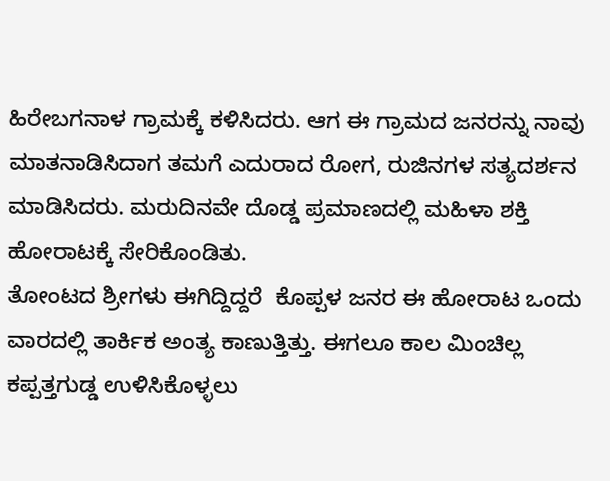ಹಿರೇಬಗನಾಳ ಗ್ರಾಮಕ್ಕೆ ಕಳಿಸಿದರು. ಆಗ ಈ ಗ್ರಾಮದ ಜನರನ್ನು ನಾವು ಮಾತನಾಡಿಸಿದಾಗ ತಮಗೆ ಎದುರಾದ ರೋಗ, ರುಜಿನಗಳ ಸತ್ಯದರ್ಶನ ಮಾಡಿಸಿದರು. ಮರುದಿನವೇ ದೊಡ್ಡ ಪ್ರಮಾಣದಲ್ಲಿ ಮಹಿಳಾ ಶಕ್ತಿ ಹೋರಾಟಕ್ಕೆ ಸೇರಿಕೊಂಡಿತು.
ತೋಂಟದ ಶ್ರೀಗಳು ಈಗಿದ್ದಿದ್ದರೆ  ಕೊಪ್ಪಳ ಜನರ ಈ ಹೋರಾಟ ಒಂದು ವಾರದಲ್ಲಿ ತಾರ್ಕಿಕ ಅಂತ್ಯ ಕಾಣುತ್ತಿತ್ತು. ಈಗಲೂ ಕಾಲ ಮಿಂಚಿಲ್ಲ ಕಪ್ಪತ್ತಗುಡ್ಡ ಉಳಿಸಿಕೊಳ್ಳಲು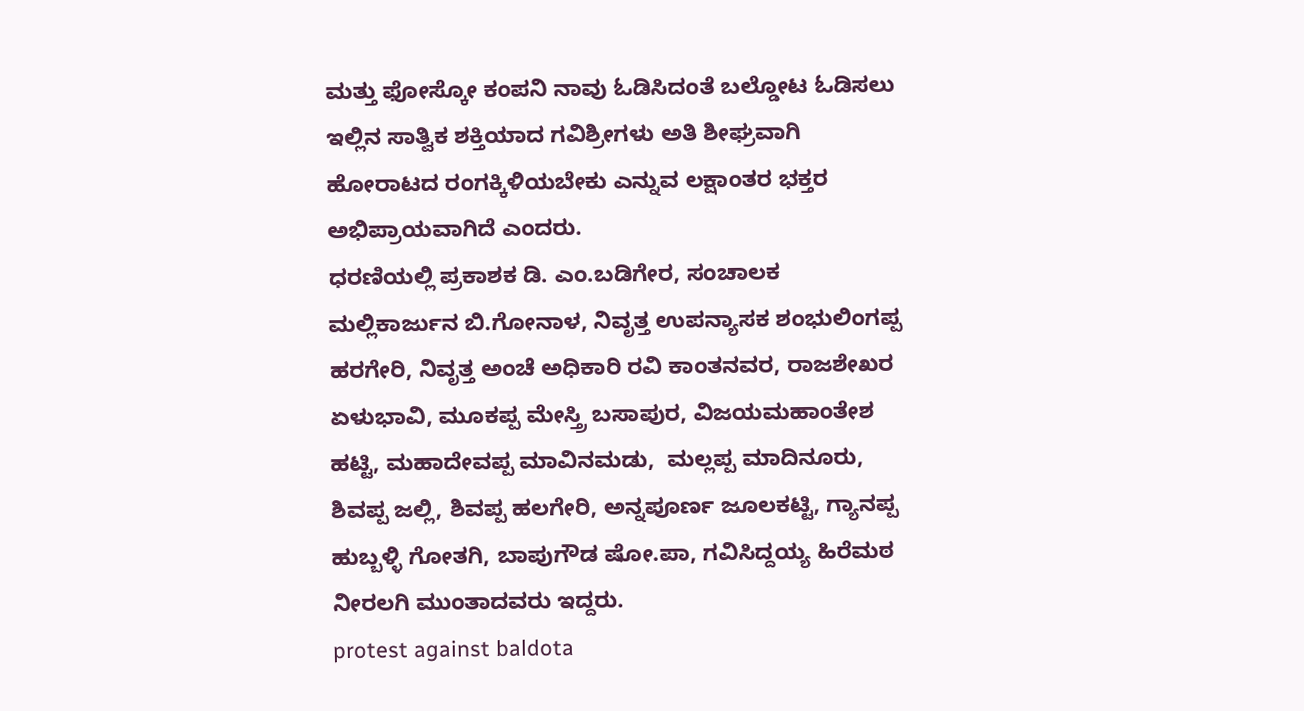ಮತ್ತು ಫೋಸ್ಕೋ ಕಂಪನಿ ನಾವು ಓಡಿಸಿದಂತೆ ಬಲ್ಡೋಟ ಓಡಿಸಲು ಇಲ್ಲಿನ ಸಾತ್ವಿಕ ಶಕ್ತಿಯಾದ ಗವಿಶ್ರೀಗಳು ಅತಿ ಶೀಘ್ರವಾಗಿ ಹೋರಾಟದ ರಂಗಕ್ಕಿಳಿಯಬೇಕು ಎನ್ನುವ ಲಕ್ಷಾಂತರ ಭಕ್ತರ ಅಭಿಪ್ರಾಯವಾಗಿದೆ ಎಂದರು.
ಧರಣಿಯಲ್ಲಿ ಪ್ರಕಾಶಕ ಡಿ. ಎಂ.ಬಡಿಗೇರ, ಸಂಚಾಲಕ ಮಲ್ಲಿಕಾರ್ಜುನ ಬಿ.ಗೋನಾಳ, ನಿವೃತ್ತ ಉಪನ್ಯಾಸಕ ಶಂಭುಲಿಂಗಪ್ಪ ಹರಗೇರಿ, ನಿವೃತ್ತ ಅಂಚೆ ಅಧಿಕಾರಿ ರವಿ ಕಾಂತನವರ, ರಾಜಶೇಖರ ಏಳುಭಾವಿ, ಮೂಕಪ್ಪ ಮೇಸ್ತ್ರಿ ಬಸಾಪುರ, ವಿಜಯಮಹಾಂತೇಶ ಹಟ್ಟಿ, ಮಹಾದೇವಪ್ಪ ಮಾವಿನಮಡು,  ಮಲ್ಲಪ್ಪ ಮಾದಿನೂರು, ಶಿವಪ್ಪ ಜಲ್ಲಿ, ಶಿವಪ್ಪ ಹಲಗೇರಿ, ಅನ್ನಪೂರ್ಣ ಜೂಲಕಟ್ಟಿ, ಗ್ಯಾನಪ್ಪ ಹುಬ್ಬಳ್ಳಿ ಗೋತಗಿ, ಬಾಪುಗೌಡ ಷೋ.ಪಾ, ಗವಿಸಿದ್ದಯ್ಯ ಹಿರೆಮಠ ನೀರಲಗಿ ಮುಂತಾದವರು ಇದ್ದರು.
protest against baldota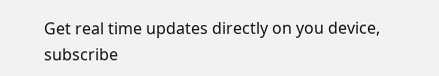Get real time updates directly on you device, subscribe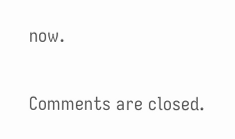now.

Comments are closed.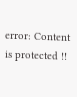error: Content is protected !!